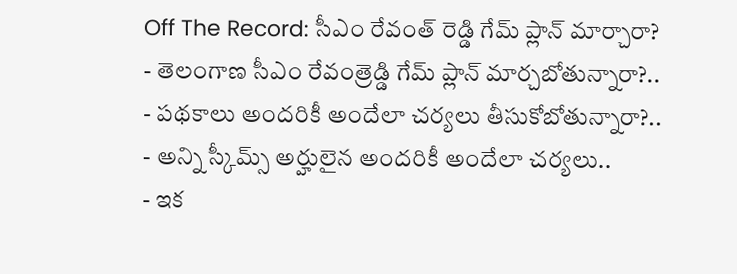Off The Record: సీఎం రేవంత్ రెడ్డి గేమ్ ప్లాన్ మార్చారా?
- తెలంగాణ సీఎం రేవంత్రెడ్డి గేమ్ ప్లాన్ మార్చబోతున్నారా?..
- పథకాలు అందరికీ అందేలా చర్యలు తీసుకోబోతున్నారా?..
- అన్ని స్కీమ్స్ అర్హులైన అందరికీ అందేలా చర్యలు..
- ఇక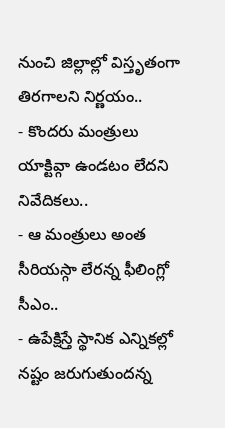నుంచి జిల్లాల్లో విస్తృతంగా తిరగాలని నిర్ణయం..
- కొందరు మంత్రులు యాక్టివ్గా ఉండటం లేదని నివేదికలు..
- ఆ మంత్రులు అంత సీరియస్గా లేరన్న ఫీలింగ్లో సీఎం..
- ఉపేక్షిస్తే స్థానిక ఎన్నికల్లో నష్టం జరుగుతుందన్న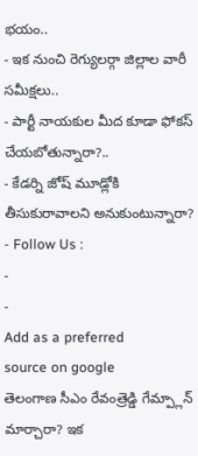భయం..
- ఇక నుంచి రెగ్యులర్గా జిల్లాల వారీ సమీక్షలు..
- పార్టీ నాయకుల మీద కూడా ఫోకస్ చేయబోతున్నారా?..
- కేడర్ని జోష్ మూడ్లోకి తీసుకురావాలని అనుకుంటున్నారా?
- Follow Us :
-
-
Add as a preferred
source on google
తెలంగాణ సీఎం రేవంత్రెడ్డి గేమ్ప్లాన్ మార్చారా? ఇక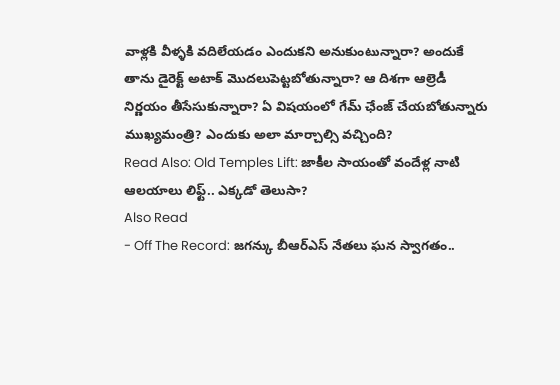వాళ్లకి వీళ్ళకి వదిలేయడం ఎందుకని అనుకుంటున్నారా? అందుకే తాను డైరెక్ట్ అటాక్ మొదలుపెట్టబోతున్నారా? ఆ దిశగా ఆల్రెడీ నిర్ణయం తీసేసుకున్నారా? ఏ విషయంలో గేమ్ ఛేంజ్ చేయబోతున్నారు ముఖ్యమంత్రి? ఎందుకు అలా మార్చాల్సి వచ్చింది?
Read Also: Old Temples Lift: జాకీల సాయంతో వందేళ్ల నాటి ఆలయాలు లిఫ్ట్.. ఎక్కడో తెలుసా?
Also Read
- Off The Record: జగన్కు బీఆర్ఎస్ నేతలు ఘన స్వాగతం..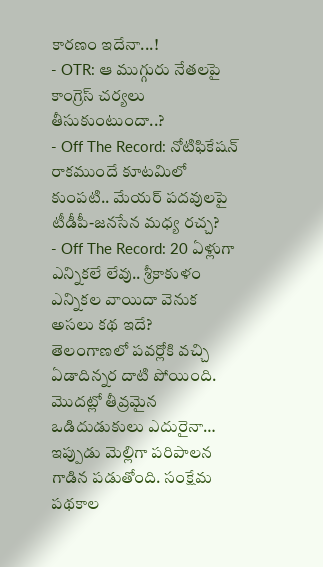కారణం ఇదేనా...!
- OTR: ఆ ముగ్గురు నేతలపై కాంగ్రెస్ చర్యలు తీసుకుంటుందా..?
- Off The Record: నోటిఫికేషన్ రాకముందే కూటమిలో కుంపటి.. మేయర్ పదవులపై టీడీపీ-జనసేన మధ్య రచ్చ?
- Off The Record: 20 ఏళ్లుగా ఎన్నికలే లేవు.. శ్రీకాకుళం ఎన్నికల వాయిదా వెనుక అసలు కథ ఇదే?
తెలంగాణలో పవర్లోకి వచ్చి ఏడాదిన్నర దాటి పోయింది. మొదట్లో తీవ్రమైన ఒడిదుడుకులు ఎదురైనా… ఇప్పుడు మెల్లిగా పరిపాలన గాడిన పడుతోంది. సంక్షేమ పథకాల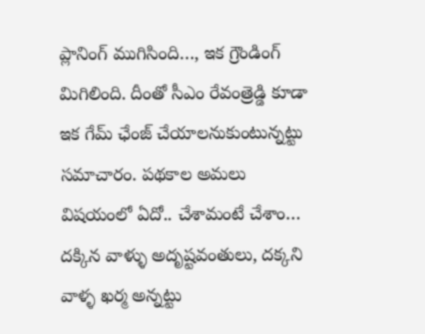ప్లానింగ్ ముగిసింది…, ఇక గ్రౌండింగ్ మిగిలింది. దీంతో సీఎం రేవంత్రెడ్డి కూడా ఇక గేమ్ ఛేంజ్ చేయాలనుకుంటున్నట్టు సమాచారం. పథకాల అమలు విషయంలో ఏదో.. చేశామంటే చేశాం… దక్కిన వాళ్ళు అదృష్టవంతులు, దక్కని వాళ్ళ ఖర్మ అన్నట్టు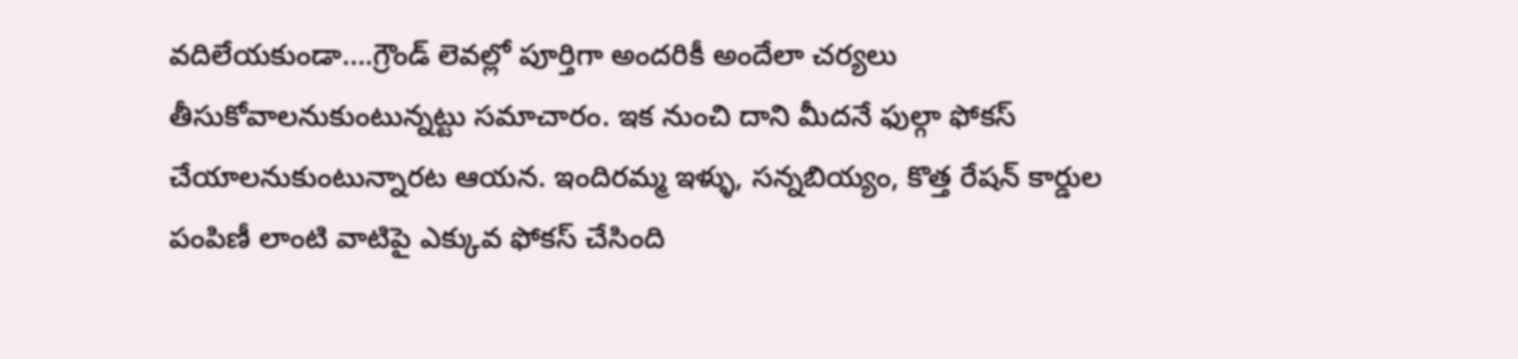వదిలేయకుండా….గ్రౌండ్ లెవల్లో పూర్తిగా అందరికీ అందేలా చర్యలు తీసుకోవాలనుకుంటున్నట్టు సమాచారం. ఇక నుంచి దాని మీదనే ఫుల్గా ఫోకస్ చేయాలనుకుంటున్నారట ఆయన. ఇందిరమ్మ ఇళ్ళు, సన్నబియ్యం, కొత్త రేషన్ కార్డుల పంపిణీ లాంటి వాటిపై ఎక్కువ ఫోకస్ చేసింది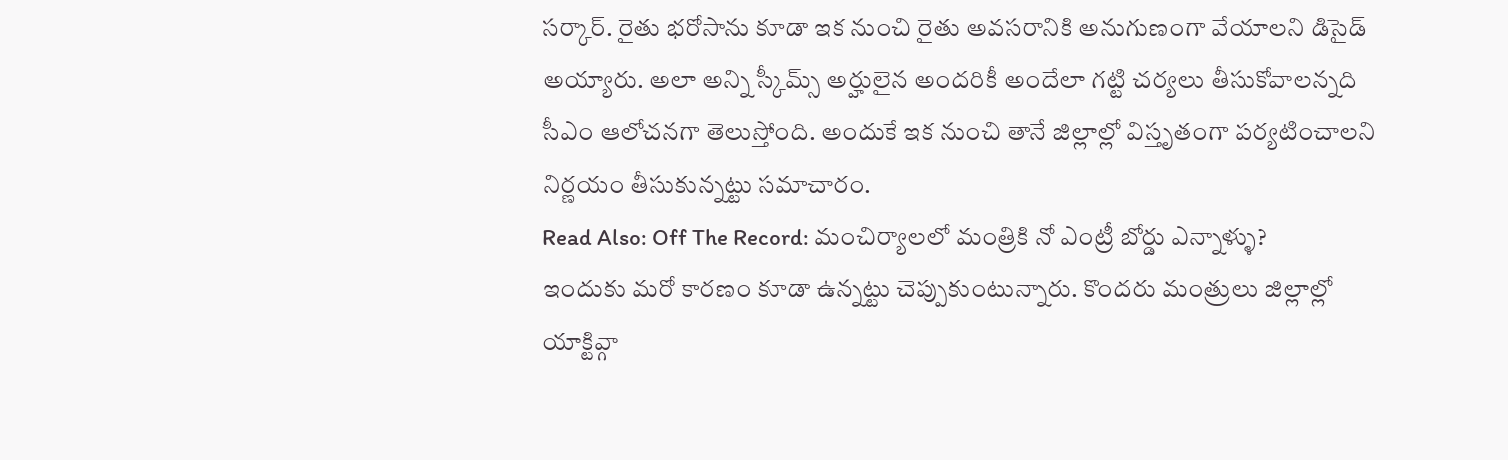సర్కార్. రైతు భరోసాను కూడా ఇక నుంచి రైతు అవసరానికి అనుగుణంగా వేయాలని డిసైడ్ అయ్యారు. అలా అన్ని స్కీమ్స్ అర్హులైన అందరికీ అందేలా గట్టి చర్యలు తీసుకోవాలన్నది సీఎం ఆలోచనగా తెలుస్తోంది. అందుకే ఇక నుంచి తానే జిల్లాల్లో విస్తృతంగా పర్యటించాలని నిర్ణయం తీసుకున్నట్టు సమాచారం.
Read Also: Off The Record: మంచిర్యాలలో మంత్రికి నో ఎంట్రీ బోర్డు ఎన్నాళ్ళు?
ఇందుకు మరో కారణం కూడా ఉన్నట్టు చెప్పుకుంటున్నారు. కొందరు మంత్రులు జిల్లాల్లో యాక్టివ్గా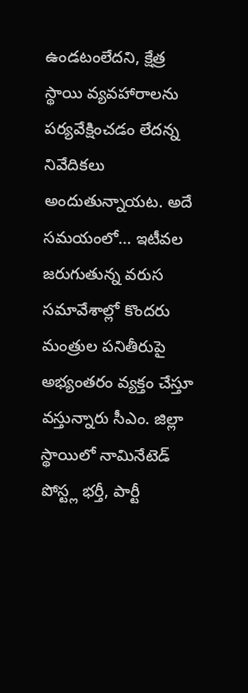ఉండటంలేదని, క్షేత్ర స్థాయి వ్యవహారాలను పర్యవేక్షించడం లేదన్న నివేదికలు అందుతున్నాయట. అదే సమయంలో… ఇటీవల జరుగుతున్న వరుస సమావేశాల్లో కొందరు మంత్రుల పనితీరుపై అభ్యంతరం వ్యక్తం చేస్తూ వస్తున్నారు సీఎం. జిల్లా స్థాయిలో నామినేటెడ్ పోస్ట్ల భర్తీ, పార్టీ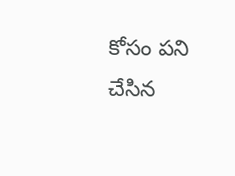కోసం పని చేసిన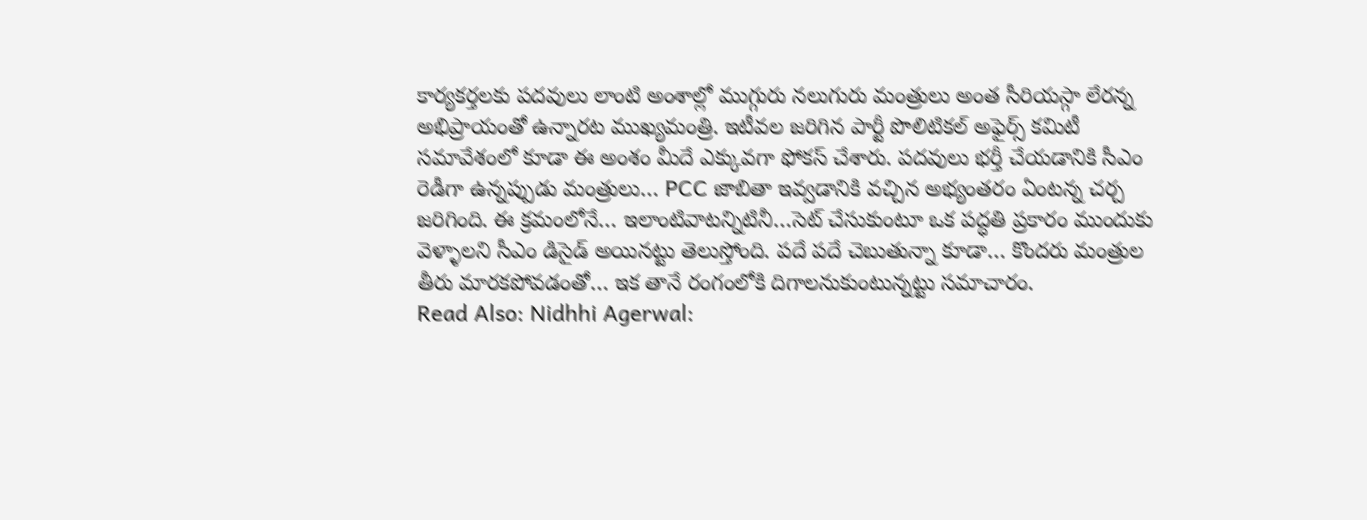కార్యకర్తలకు పదవులు లాంటి అంశాల్లో ముగ్గురు నలుగురు మంత్రులు అంత సీరియస్గా లేరన్న అభిప్రాయంతో ఉన్నారట ముఖ్యమంత్రి. ఇటీవల జరిగిన పార్టీ పొలిటికల్ అఫైర్స్ కమిటీ సమావేశంలో కూడా ఈ అంశం మీదే ఎక్కువగా ఫోకస్ చేశారు. పదవులు భర్తీ చేయడానికి సీఎం రెడీగా ఉన్నప్పుడు మంత్రులు… PCC జాబితా ఇవ్వడానికి వచ్చిన అభ్యంతరం ఏంటన్న చర్చ జరిగింది. ఈ క్రమంలోనే… ఇలాంటివాటన్నిటినీ…సెట్ చేసుకుంటూ ఒక పద్ధతి ప్రకారం ముందుకు వెళ్ళాలని సీఎం డిసైడ్ అయినట్టు తెలుస్తోంది. పదే పదే చెబుతున్నా కూడా… కొందరు మంత్రుల తీరు మారకపోవడంతో… ఇక తానే రంగంలోకి దిగాలనుకుంటున్నట్టు సమాచారం.
Read Also: Nidhhi Agerwal: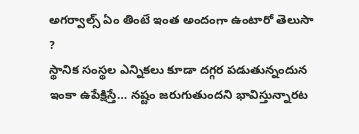అగర్వాల్స్ ఏం తింటే ఇంత అందంగా ఉంటారో తెలుసా ?
స్థానిక సంస్థల ఎన్నికలు కూడా దగ్గర పడుతున్నందున ఇంకా ఉపేక్షిస్తే… నష్టం జరుగుతుందని భావిస్తున్నారట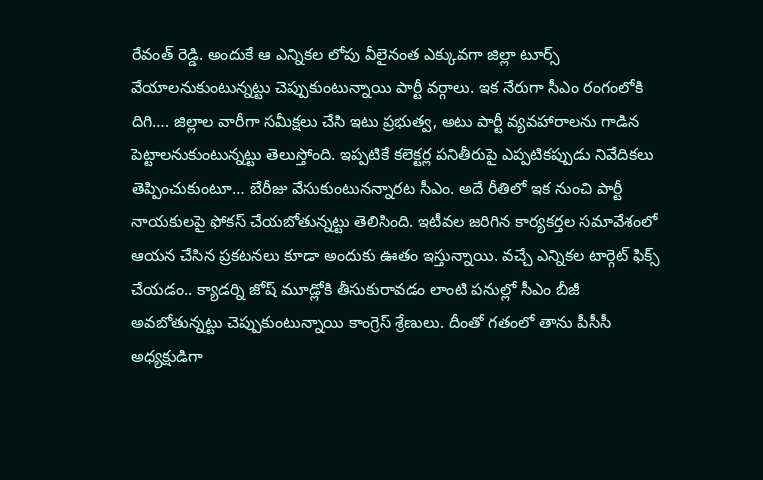రేవంత్ రెడ్డి. అందుకే ఆ ఎన్నికల లోపు వీలైనంత ఎక్కువగా జిల్లా టూర్స్ వేయాలనుకుంటున్నట్టు చెప్పుకుంటున్నాయి పార్టీ వర్గాలు. ఇక నేరుగా సీఎం రంగంలోకి దిగి…. జిల్లాల వారీగా సమీక్షలు చేసి ఇటు ప్రభుత్వ, అటు పార్టీ వ్యవహారాలను గాడిన పెట్టాలనుకుంటున్నట్టు తెలుస్తోంది. ఇప్పటికే కలెక్టర్ల పనితీరుపై ఎప్పటికప్పుడు నివేదికలు తెప్పించుకుంటూ… బేరీజు వేసుకుంటునన్నారట సీఎం. అదే రీతిలో ఇక నుంచి పార్టీ నాయకులపై ఫోకస్ చేయబోతున్నట్టు తెలిసింది. ఇటీవల జరిగిన కార్యకర్తల సమావేశంలో ఆయన చేసిన ప్రకటనలు కూడా అందుకు ఊతం ఇస్తున్నాయి. వచ్చే ఎన్నికల టార్గెట్ ఫిక్స్ చేయడం.. క్యాడర్ని జోష్ మూడ్లోకి తీసుకురావడం లాంటి పనుల్లో సీఎం బీజీ అవబోతున్నట్టు చెప్పుకుంటున్నాయి కాంగ్రెస్ శ్రేణులు. దీంతో గతంలో తాను పీసీసీ అధ్యక్షుడిగా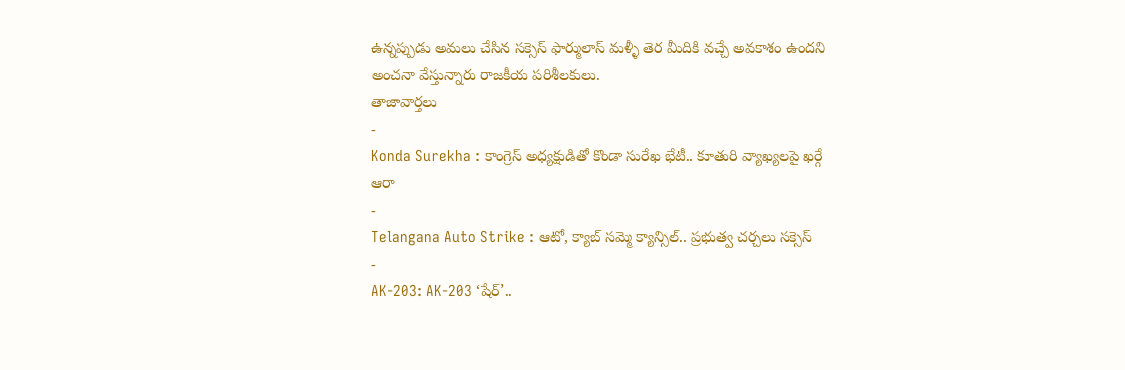ఉన్నప్పుడు అమలు చేసిన సక్సెస్ ఫార్ములాస్ మళ్ళీ తెర మీదికి వచ్చే అవకాశం ఉందని అంచనా వేస్తున్నారు రాజకీయ పరిశీలకులు.
తాజావార్తలు
-
Konda Surekha : కాంగ్రెస్ అధ్యక్షుడితో కొండా సురేఖ భేటీ.. కూతురి వ్యాఖ్యలపై ఖర్గే ఆరా
-
Telangana Auto Strike : ఆటో, క్యాబ్ సమ్మె క్యాన్సిల్.. ప్రభుత్వ చర్చలు సక్సెస్
-
AK-203: AK-203 ‘షేర్’..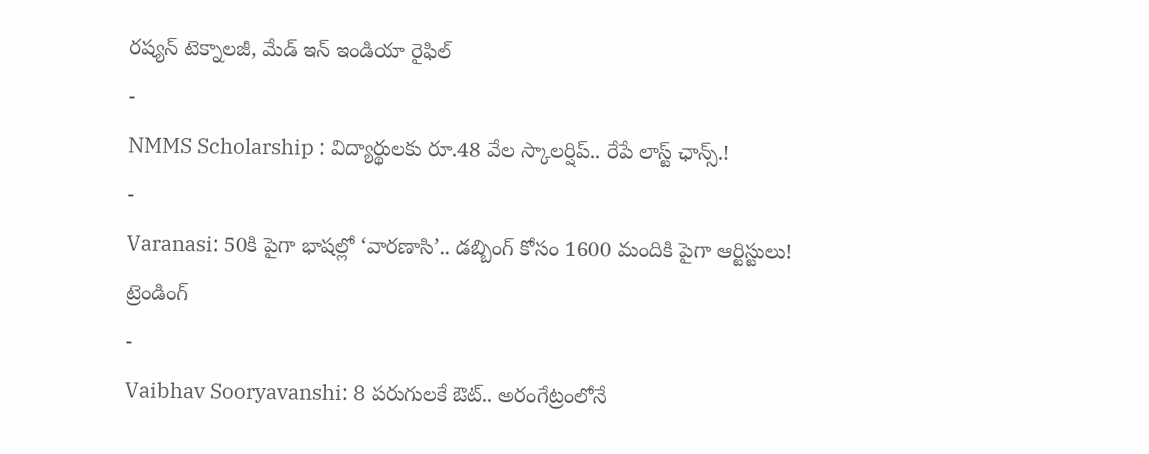రష్యన్ టెక్నాలజీ, మేడ్ ఇన్ ఇండియా రైఫిల్
-
NMMS Scholarship : విద్యార్థులకు రూ.48 వేల స్కాలర్షిప్.. రేపే లాస్ట్ ఛాన్స్.!
-
Varanasi: 50కి పైగా భాషల్లో ‘వారణాసి’.. డబ్బింగ్ కోసం 1600 మందికి పైగా ఆర్టిస్టులు!
ట్రెండింగ్
-
Vaibhav Sooryavanshi: 8 పరుగులకే ఔట్.. అరంగేట్రంలోనే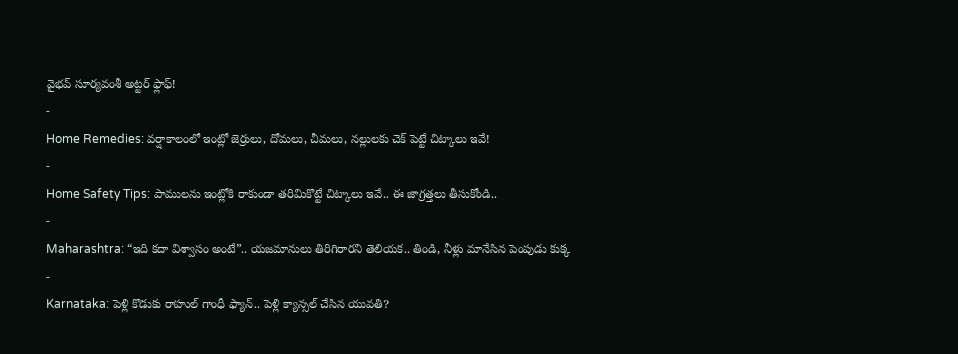వైభవ్ సూర్యవంశీ అట్టర్ ఫ్లాఫ్!
-
Home Remedies: వర్షాకాలంలో ఇంట్లో జెర్రులు, దోమలు, చీమలు, నల్లులకు చెక్ పెట్టే చిట్కాలు ఇవే!
-
Home Safety Tips: పాములను ఇంట్లోకి రాకుండా తరిమికొట్టే చిట్కాలు ఇవే.. ఈ జాగ్రత్తలు తీసుకోండి..
-
Maharashtra: “ఇది కదా విశ్వాసం అంటే”.. యజమానులు తిరిగిరారని తెలియక.. తిండి, నీళ్లు మానేసిన పెంపుడు కుక్క
-
Karnataka: పెళ్లి కొడుకు రాహుల్ గాంధీ ఫ్యాన్.. పెళ్లి క్యాన్సల్ చేసిన యువతి?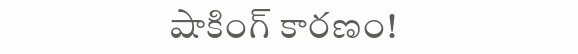షాకింగ్ కారణం!